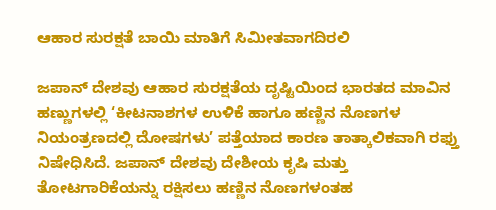ಆಹಾರ ಸುರಕ್ಷತೆ ಬಾಯಿ ಮಾತಿಗೆ ಸಿಮೀತವಾಗದಿರಲಿ

ಜಪಾನ್ ದೇಶವು ಆಹಾರ ಸುರಕ್ಷತೆಯ ದೃಷ್ಟಿಯಿಂದ ಭಾರತದ ಮಾವಿನ ಹಣ್ಣುಗಳಲ್ಲಿ ‘ಕೀಟನಾಶಗಳ ಉಳಿಕೆ ಹಾಗೂ ಹಣ್ಣಿನ ನೊಣಗಳ ನಿಯಂತ್ರಣದಲ್ಲಿ ದೋಷಗಳು’ ಪತ್ತೆಯಾದ ಕಾರಣ ತಾತ್ಕಾಲಿಕವಾಗಿ ರಫ್ತು ನಿಷೇಧಿಸಿದೆ. ಜಪಾನ್ ದೇಶವು ದೇಶೀಯ ಕೃಷಿ ಮತ್ತು ತೋಟಗಾರಿಕೆಯನ್ನು ರಕ್ಷಿಸಲು ಹಣ್ಣಿನ ನೊಣಗಳಂತಹ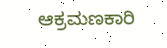ಆಕ್ರಮಣಕಾರಿ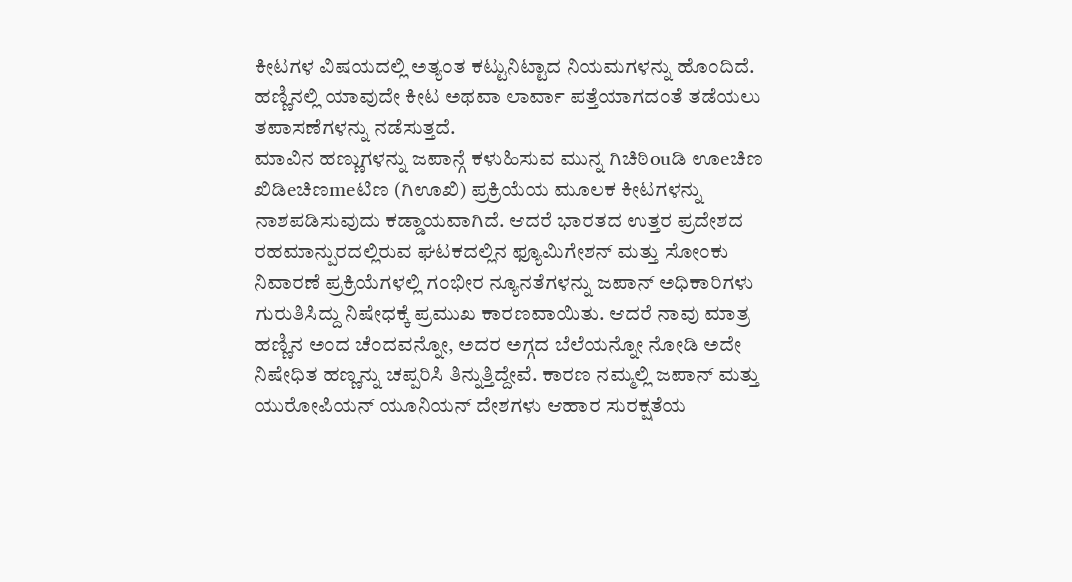ಕೀಟಗಳ ವಿಷಯದಲ್ಲಿ ಅತ್ಯಂತ ಕಟ್ಟುನಿಟ್ಟಾದ ನಿಯಮಗಳನ್ನು ಹೊಂದಿದೆ. ಹಣ್ಣಿನಲ್ಲಿ ಯಾವುದೇ ಕೀಟ ಅಥವಾ ಲಾರ್ವಾ ಪತ್ತೆಯಾಗದಂತೆ ತಡೆಯಲು ತಪಾಸಣೆಗಳನ್ನು ನಡೆಸುತ್ತದೆ.
ಮಾವಿನ ಹಣ್ಣುಗಳನ್ನು ಜಪಾನ್ಗೆ ಕಳುಹಿಸುವ ಮುನ್ನ ಗಿಚಿಠಿouಡಿ ಊeಚಿಣ ಖಿಡಿeಚಿಣmeಟಿಣ (ಗಿಊಖಿ) ಪ್ರಕ್ರಿಯೆಯ ಮೂಲಕ ಕೀಟಗಳನ್ನು ನಾಶಪಡಿಸುವುದು ಕಡ್ಡಾಯವಾಗಿದೆ. ಆದರೆ ಭಾರತದ ಉತ್ತರ ಪ್ರದೇಶದ ರಹಮಾನ್ಪುರದಲ್ಲಿರುವ ಘಟಕದಲ್ಲಿನ ಫ್ಯೂಮಿಗೇಶನ್ ಮತ್ತು ಸೋಂಕು ನಿವಾರಣೆ ಪ್ರಕ್ರಿಯೆಗಳಲ್ಲಿ ಗಂಭೀರ ನ್ಯೂನತೆಗಳನ್ನು ಜಪಾನ್ ಅಧಿಕಾರಿಗಳು ಗುರುತಿಸಿದ್ದು ನಿಷೇಧಕ್ಕೆ ಪ್ರಮುಖ ಕಾರಣವಾಯಿತು. ಆದರೆ ನಾವು ಮಾತ್ರ ಹಣ್ಣಿನ ಅಂದ ಚೆಂದವನ್ನೋ, ಅದರ ಅಗ್ಗದ ಬೆಲೆಯನ್ನೋ ನೋಡಿ ಅದೇ ನಿಷೇಧಿತ ಹಣ್ಣನ್ನು ಚಪ್ಪರಿಸಿ ತಿನ್ನುತ್ತಿದ್ದೇವೆ. ಕಾರಣ ನಮ್ಮಲ್ಲಿ ಜಪಾನ್ ಮತ್ತು ಯುರೋಪಿಯನ್ ಯೂನಿಯನ್ ದೇಶಗಳು ಆಹಾರ ಸುರಕ್ಷತೆಯ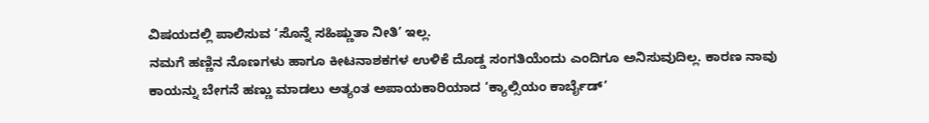ವಿಷಯದಲ್ಲಿ ಪಾಲಿಸುವ ‘ಸೊನ್ನೆ ಸಹಿಷ್ಣುತಾ ನೀತಿ’ ಇಲ್ಲ.
ನಮಗೆ ಹಣ್ಣಿನ ನೊಣಗಳು ಹಾಗೂ ಕೀಟನಾಶಕಗಳ ಉಳಿಕೆ ದೊಡ್ಡ ಸಂಗತಿಯೆಂದು ಎಂದಿಗೂ ಅನಿಸುವುದಿಲ್ಲ. ಕಾರಣ ನಾವು ಕಾಯನ್ನು ಬೇಗನೆ ಹಣ್ಣು ಮಾಡಲು ಅತ್ಯಂತ ಅಪಾಯಕಾರಿಯಾದ ‘ಕ್ಯಾಲ್ಸಿಯಂ ಕಾರ್ಬೈಡ್’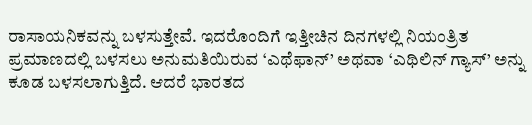ರಾಸಾಯನಿಕವನ್ನು ಬಳಸುತ್ತೇವೆ. ಇದರೊಂದಿಗೆ ಇತ್ತೀಚಿನ ದಿನಗಳಲ್ಲಿ ನಿಯಂತ್ರಿತ ಪ್ರಮಾಣದಲ್ಲಿ ಬಳಸಲು ಅನುಮತಿಯಿರುವ ‘ಎಥೆಫಾನ್’ ಅಥವಾ ‘ಎಥಿಲಿನ್ ಗ್ಯಾಸ್’ ಅನ್ನು ಕೂಡ ಬಳಸಲಾಗುತ್ತಿದೆ. ಆದರೆ ಭಾರತದ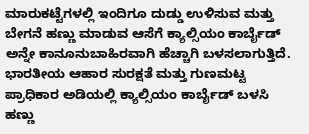ಮಾರುಕಟ್ಟೆಗಳಲ್ಲಿ ಇಂದಿಗೂ ದುಡ್ಡು ಉಳಿಸುವ ಮತ್ತು ಬೇಗನೆ ಹಣ್ಣು ಮಾಡುವ ಆಸೆಗೆ ಕ್ಯಾಲ್ಸಿಯಂ ಕಾರ್ಬೈಡ್ ಅನ್ನೇ ಕಾನೂನುಬಾಹಿರವಾಗಿ ಹೆಚ್ಚಾಗಿ ಬಳಸಲಾಗುತ್ತಿದೆ.
ಭಾರತೀಯ ಆಹಾರ ಸುರಕ್ಷತೆ ಮತ್ತು ಗುಣಮಟ್ಟ ಪ್ರಾಧಿಕಾರ ಅಡಿಯಲ್ಲಿ ಕ್ಯಾಲ್ಸಿಯಂ ಕಾರ್ಬೈಡ್ ಬಳಸಿ ಹಣ್ಣು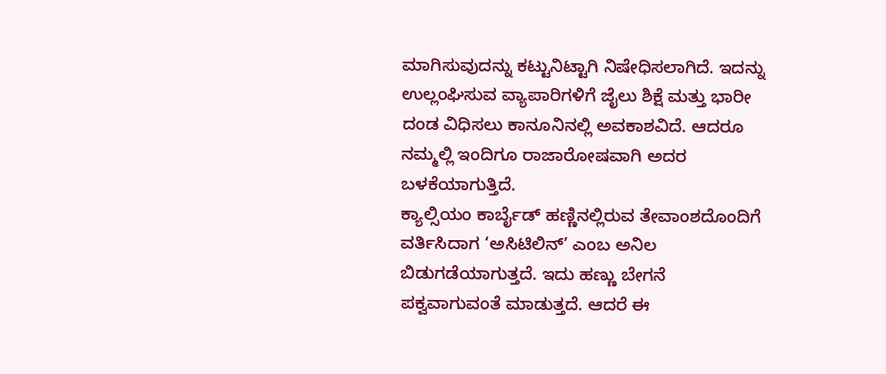ಮಾಗಿಸುವುದನ್ನು ಕಟ್ಟುನಿಟ್ಟಾಗಿ ನಿಷೇಧಿಸಲಾಗಿದೆ. ಇದನ್ನು ಉಲ್ಲಂಘಿಸುವ ವ್ಯಾಪಾರಿಗಳಿಗೆ ಜೈಲು ಶಿಕ್ಷೆ ಮತ್ತು ಭಾರೀ ದಂಡ ವಿಧಿಸಲು ಕಾನೂನಿನಲ್ಲಿ ಅವಕಾಶವಿದೆ. ಆದರೂ ನಮ್ಮಲ್ಲಿ ಇಂದಿಗೂ ರಾಜಾರೋಷವಾಗಿ ಅದರ ಬಳಕೆಯಾಗುತ್ತಿದೆ.
ಕ್ಯಾಲ್ಸಿಯಂ ಕಾರ್ಬೈಡ್ ಹಣ್ಣಿನಲ್ಲಿರುವ ತೇವಾಂಶದೊಂದಿಗೆ ವರ್ತಿಸಿದಾಗ ‘ಅಸಿಟಿಲಿನ್’ ಎಂಬ ಅನಿಲ ಬಿಡುಗಡೆಯಾಗುತ್ತದೆ. ಇದು ಹಣ್ಣು ಬೇಗನೆ ಪಕ್ವವಾಗುವಂತೆ ಮಾಡುತ್ತದೆ. ಆದರೆ ಈ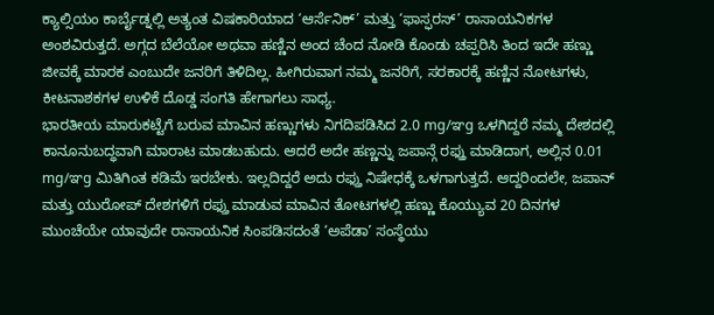ಕ್ಯಾಲ್ಸಿಯಂ ಕಾರ್ಬೈಡ್ನಲ್ಲಿ ಅತ್ಯಂತ ವಿಷಕಾರಿಯಾದ ‘ಆರ್ಸೆನಿಕ್’ ಮತ್ತು ‘ಫಾಸ್ಫರಸ್’ ರಾಸಾಯನಿಕಗಳ ಅಂಶವಿರುತ್ತದೆ. ಅಗ್ಗದ ಬೆಲೆಯೋ ಅಥವಾ ಹಣ್ಣಿನ ಅಂದ ಚೆಂದ ನೋಡಿ ಕೊಂಡು ಚಪ್ಪರಿಸಿ ತಿಂದ ಇದೇ ಹಣ್ಣು ಜೀವಕ್ಕೆ ಮಾರಕ ಎಂಬುದೇ ಜನರಿಗೆ ತಿಳಿದಿಲ್ಲ. ಹೀಗಿರುವಾಗ ನಮ್ಮ ಜನರಿಗೆ, ಸರಕಾರಕ್ಕೆ ಹಣ್ಣಿನ ನೋಟಗಳು, ಕೀಟನಾಶಕಗಳ ಉಳಿಕೆ ದೊಡ್ಡ ಸಂಗತಿ ಹೇಗಾಗಲು ಸಾಧ್ಯ.
ಭಾರತೀಯ ಮಾರುಕಟ್ಟೆಗೆ ಬರುವ ಮಾವಿನ ಹಣ್ಣುಗಳು ನಿಗದಿಪಡಿಸಿದ 2.0 mg/ಞg ಒಳಗಿದ್ದರೆ ನಮ್ಮ ದೇಶದಲ್ಲಿ ಕಾನೂನುಬದ್ಧವಾಗಿ ಮಾರಾಟ ಮಾಡಬಹುದು. ಆದರೆ ಅದೇ ಹಣ್ಣನ್ನು ಜಪಾನ್ಗೆ ರಫ್ತು ಮಾಡಿದಾಗ, ಅಲ್ಲಿನ 0.01 mg/ಞg ಮಿತಿಗಿಂತ ಕಡಿಮೆ ಇರಬೇಕು. ಇಲ್ಲದಿದ್ದರೆ ಅದು ರಫ್ತು ನಿಷೇಧಕ್ಕೆ ಒಳಗಾಗುತ್ತದೆ. ಆದ್ದರಿಂದಲೇ, ಜಪಾನ್ ಮತ್ತು ಯುರೋಪ್ ದೇಶಗಳಿಗೆ ರಫ್ತು ಮಾಡುವ ಮಾವಿನ ತೋಟಗಳಲ್ಲಿ ಹಣ್ಣು ಕೊಯ್ಯುವ 20 ದಿನಗಳ ಮುಂಚೆಯೇ ಯಾವುದೇ ರಾಸಾಯನಿಕ ಸಿಂಪಡಿಸದಂತೆ ‘ಅಪೆಡಾ’ ಸಂಸ್ಥೆಯು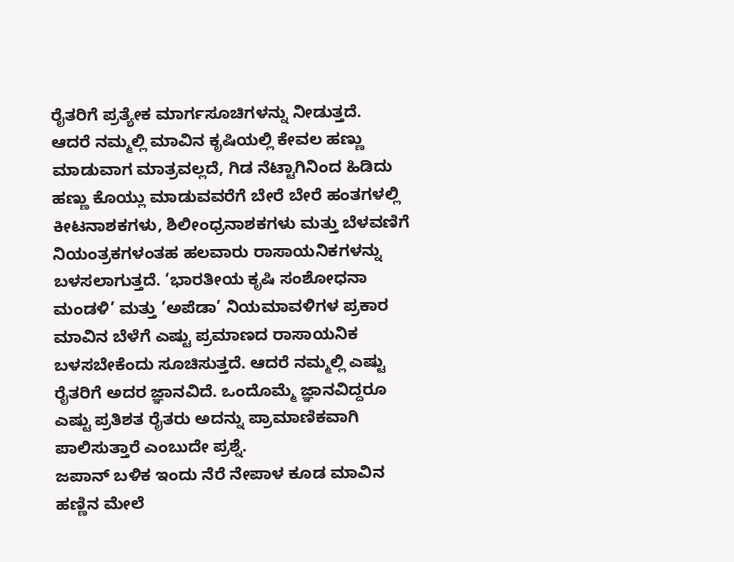ರೈತರಿಗೆ ಪ್ರತ್ಯೇಕ ಮಾರ್ಗಸೂಚಿಗಳನ್ನು ನೀಡುತ್ತದೆ.
ಆದರೆ ನಮ್ಮಲ್ಲಿ ಮಾವಿನ ಕೃಷಿಯಲ್ಲಿ ಕೇವಲ ಹಣ್ಣು ಮಾಡುವಾಗ ಮಾತ್ರವಲ್ಲದೆ, ಗಿಡ ನೆಟ್ಟಾಗಿನಿಂದ ಹಿಡಿದು ಹಣ್ಣು ಕೊಯ್ಲು ಮಾಡುವವರೆಗೆ ಬೇರೆ ಬೇರೆ ಹಂತಗಳಲ್ಲಿ ಕೀಟನಾಶಕಗಳು, ಶಿಲೀಂಧ್ರನಾಶಕಗಳು ಮತ್ತು ಬೆಳವಣಿಗೆ ನಿಯಂತ್ರಕಗಳಂತಹ ಹಲವಾರು ರಾಸಾಯನಿಕಗಳನ್ನು ಬಳಸಲಾಗುತ್ತದೆ. ‘ಭಾರತೀಯ ಕೃಷಿ ಸಂಶೋಧನಾ ಮಂಡಳಿ’ ಮತ್ತು ‘ಅಪೆಡಾ’ ನಿಯಮಾವಳಿಗಳ ಪ್ರಕಾರ ಮಾವಿನ ಬೆಳೆಗೆ ಎಷ್ಟು ಪ್ರಮಾಣದ ರಾಸಾಯನಿಕ ಬಳಸಬೇಕೆಂದು ಸೂಚಿಸುತ್ತದೆ. ಆದರೆ ನಮ್ಮಲ್ಲಿ ಎಷ್ಟು ರೈತರಿಗೆ ಅದರ ಜ್ಞಾನವಿದೆ. ಒಂದೊಮ್ಮೆ ಜ್ಞಾನವಿದ್ದರೂ ಎಷ್ಟು ಪ್ರತಿಶತ ರೈತರು ಅದನ್ನು ಪ್ರಾಮಾಣಿಕವಾಗಿ ಪಾಲಿಸುತ್ತಾರೆ ಎಂಬುದೇ ಪ್ರಶ್ನೆ.
ಜಪಾನ್ ಬಳಿಕ ಇಂದು ನೆರೆ ನೇಪಾಳ ಕೂಡ ಮಾವಿನ ಹಣ್ಣಿನ ಮೇಲೆ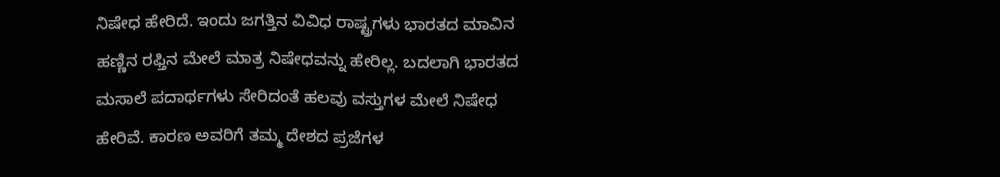ನಿಷೇಧ ಹೇರಿದೆ. ಇಂದು ಜಗತ್ತಿನ ವಿವಿಧ ರಾಷ್ಟ್ರಗಳು ಭಾರತದ ಮಾವಿನ ಹಣ್ಣಿನ ರಫ್ತಿನ ಮೇಲೆ ಮಾತ್ರ ನಿಷೇಧವನ್ನು ಹೇರಿಲ್ಲ. ಬದಲಾಗಿ ಭಾರತದ ಮಸಾಲೆ ಪದಾರ್ಥಗಳು ಸೇರಿದಂತೆ ಹಲವು ವಸ್ತುಗಳ ಮೇಲೆ ನಿಷೇಧ ಹೇರಿವೆ. ಕಾರಣ ಅವರಿಗೆ ತಮ್ಮ ದೇಶದ ಪ್ರಜೆಗಳ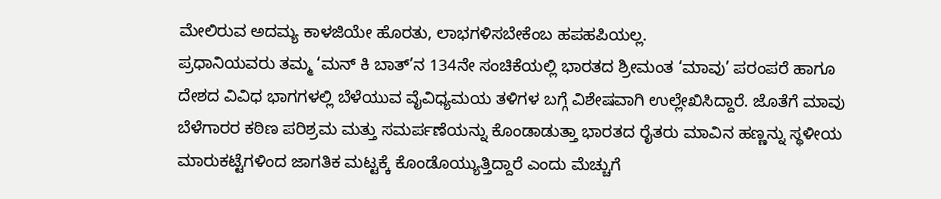ಮೇಲಿರುವ ಅದಮ್ಯ ಕಾಳಜಿಯೇ ಹೊರತು, ಲಾಭಗಳಿಸಬೇಕೆಂಬ ಹಪಹಪಿಯಲ್ಲ.
ಪ್ರಧಾನಿಯವರು ತಮ್ಮ ‘ಮನ್ ಕಿ ಬಾತ್’ನ 134ನೇ ಸಂಚಿಕೆಯಲ್ಲಿ ಭಾರತದ ಶ್ರೀಮಂತ ‘ಮಾವು’ ಪರಂಪರೆ ಹಾಗೂ ದೇಶದ ವಿವಿಧ ಭಾಗಗಳಲ್ಲಿ ಬೆಳೆಯುವ ವೈವಿಧ್ಯಮಯ ತಳಿಗಳ ಬಗ್ಗೆ ವಿಶೇಷವಾಗಿ ಉಲ್ಲೇಖಿಸಿದ್ದಾರೆ. ಜೊತೆಗೆ ಮಾವು ಬೆಳೆಗಾರರ ಕಠಿಣ ಪರಿಶ್ರಮ ಮತ್ತು ಸಮರ್ಪಣೆಯನ್ನು ಕೊಂಡಾಡುತ್ತಾ ಭಾರತದ ರೈತರು ಮಾವಿನ ಹಣ್ಣನ್ನು ಸ್ಥಳೀಯ ಮಾರುಕಟ್ಟೆಗಳಿಂದ ಜಾಗತಿಕ ಮಟ್ಟಕ್ಕೆ ಕೊಂಡೊಯ್ಯುತ್ತಿದ್ದಾರೆ ಎಂದು ಮೆಚ್ಚುಗೆ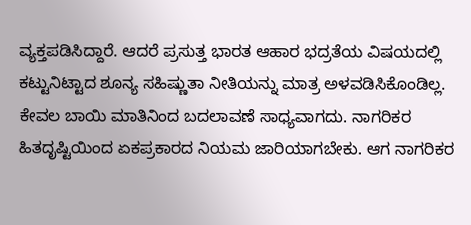ವ್ಯಕ್ತಪಡಿಸಿದ್ದಾರೆ. ಆದರೆ ಪ್ರಸುತ್ತ ಭಾರತ ಆಹಾರ ಭದ್ರತೆಯ ವಿಷಯದಲ್ಲಿ ಕಟ್ಟುನಿಟ್ಟಾದ ಶೂನ್ಯ ಸಹಿಷ್ಣುತಾ ನೀತಿಯನ್ನು ಮಾತ್ರ ಅಳವಡಿಸಿಕೊಂಡಿಲ್ಲ. ಕೇವಲ ಬಾಯಿ ಮಾತಿನಿಂದ ಬದಲಾವಣೆ ಸಾಧ್ಯವಾಗದು. ನಾಗರಿಕರ ಹಿತದೃಷ್ಟಿಯಿಂದ ಏಕಪ್ರಕಾರದ ನಿಯಮ ಜಾರಿಯಾಗಬೇಕು. ಆಗ ನಾಗರಿಕರ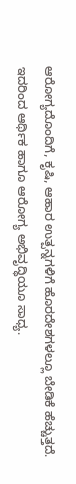ಆರೋಗ್ಯದೊಂದಿಗೆ, ಕೃಷಿ, ಆಹಾರ ಉತ್ಪನ್ನಗಳಿಗೆ ಹೊರದೇಶಗಳಲ್ಲೂ ಬೇಡಿಕೆ ಹೆಚ್ಚುತ್ತದೆ. ಇದರಿಂದ ಆರ್ಥಿಕ ಹಾಗೂ ಆರೋಗ್ಯ ಅಭಿವೃದ್ಧಿಯೂ ಸಾಧ್ಯ.